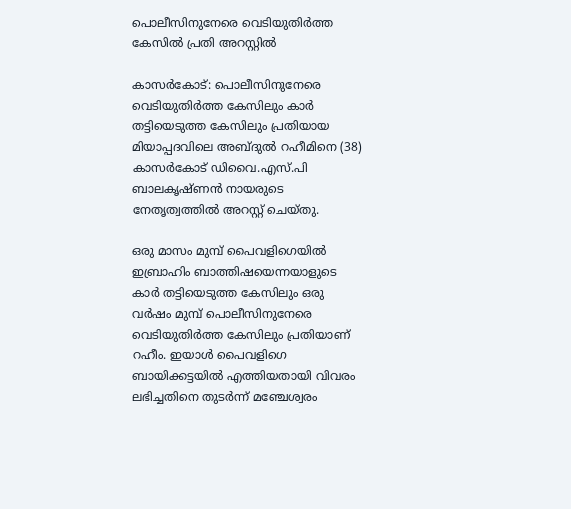പൊലീസിനുനേരെ വെടിയുതിർത്ത കേസിൽ പ്രതി അറസ്റ്റിൽ

കാസർകോട്: പൊലീസിനുനേരെ വെടിയുതിർത്ത കേസിലും കാർ തട്ടിയെടുത്ത കേസിലും പ്രതിയായ മിയാപ്പദവിലെ അബ്ദുല്‍ റഹീമിനെ (38) കാസർകോട് ഡിവൈ.എസ്.പി ബാലകൃഷ്ണൻ നായരുടെ നേതൃത്വത്തിൽ അറസ്റ്റ് ചെയ്തു.

ഒരു മാസം മുമ്പ് പൈവളിഗെയില്‍ ഇബ്രാഹിം ബാത്തിഷയെന്നയാളുടെ കാര്‍ തട്ടിയെടുത്ത കേസിലും ഒരു വർഷം മുമ്പ് പൊലീസിനുനേരെ വെടിയുതിർത്ത കേസിലും പ്രതിയാണ് റഹീം. ഇയാൾ പൈവളിഗെ ബായിക്കട്ടയില്‍ എത്തിയതായി വിവരം ലഭിച്ചതിനെ തുടർന്ന് മഞ്ചേശ്വരം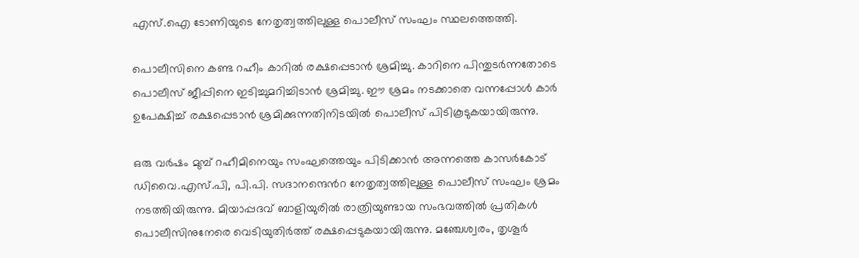എസ്.ഐ ടോണിയുടെ നേതൃത്വത്തിലുള്ള പൊലീസ് സംഘം സ്ഥലത്തെത്തി.

പൊലീസിനെ കണ്ട റഹീം കാറില്‍ രക്ഷപ്പെടാന്‍ ശ്രമിച്ചു. കാറിനെ പിന്തുടര്‍ന്നതോടെ പൊലീസ് ജീപ്പിനെ ഇടിച്ചുമറിച്ചിടാൻ ശ്രമിച്ചു. ഈ ശ്രമം നടക്കാതെ വന്നപ്പോൾ കാര്‍ ഉപേക്ഷിച്ച് രക്ഷപ്പെടാന്‍ ശ്രമിക്കുന്നതിനിടയിൽ പൊലീസ് പിടികൂടുകയായിരുന്നു.

ഒരു വര്‍ഷം മുമ്പ് റഹീമിനെയും സംഘത്തെയും പിടിക്കാന്‍ അന്നത്തെ കാസര്‍കോട് ഡിവൈ.എസ്.പി, പി.പി. സദാനന്ദെൻറ നേതൃത്വത്തിലുള്ള പൊലീസ് സംഘം ശ്രമം നടത്തിയിരുന്നു. മിയാപ്പദവ് ബാളിയുരില്‍ രാത്രിയുണ്ടായ സംഭവത്തിൽ പ്രതികൾ പൊലീസിനുനേരെ വെടിയുതിർത്ത് രക്ഷപ്പെടുകയായിരുന്നു. മഞ്ചേശ്വരം, തൃശൂര്‍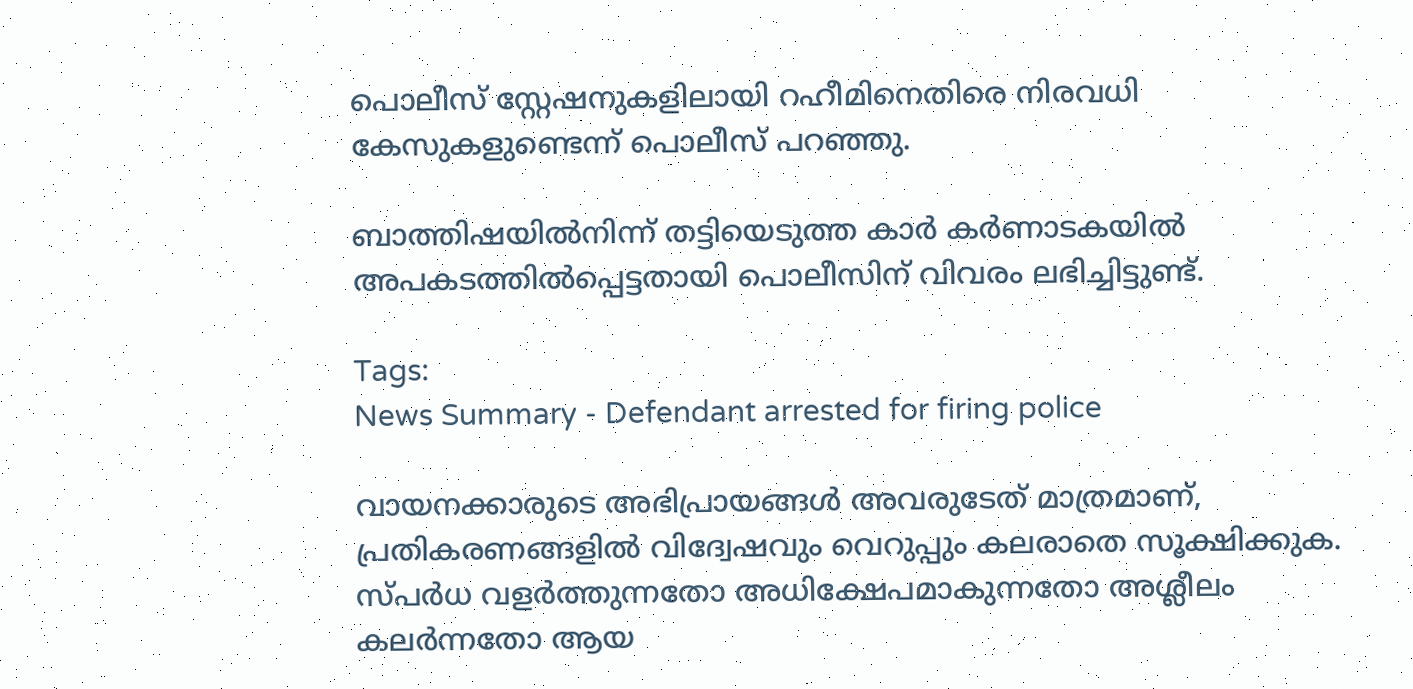പൊലീസ് സ്റ്റേഷനുകളിലായി റഹീമിനെതിരെ നിരവധി കേസുകളുണ്ടെന്ന് പൊലീസ് പറഞ്ഞു.

ബാത്തിഷയില്‍നിന്ന് തട്ടിയെടുത്ത കാര്‍ കര്‍ണാടകയില്‍ അപകടത്തില്‍പ്പെട്ടതായി പൊലീസിന് വിവരം ലഭിച്ചിട്ടുണ്ട്.

Tags:
News Summary - Defendant arrested for firing police

വായനക്കാരുടെ അഭിപ്രായങ്ങള്‍ അവരുടേത് മാത്രമാണ്, പ്രതികരണങ്ങളിൽ വിദ്വേഷവും വെറുപ്പും കലരാതെ സൂക്ഷിക്കുക. സ്പർധ വളർത്തുന്നതോ അധിക്ഷേപമാകുന്നതോ അശ്ലീലം കലർന്നതോ ആയ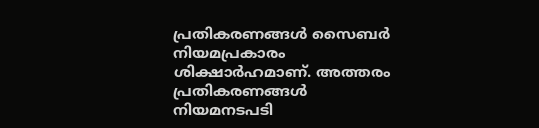പ്രതികരണങ്ങൾ സൈബർ നിയമപ്രകാരം ശിക്ഷാർഹമാണ്. അത്തരം പ്രതികരണങ്ങൾ നിയമനടപടി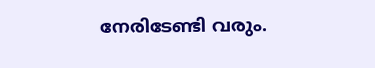നേരിടേണ്ടി വരും.